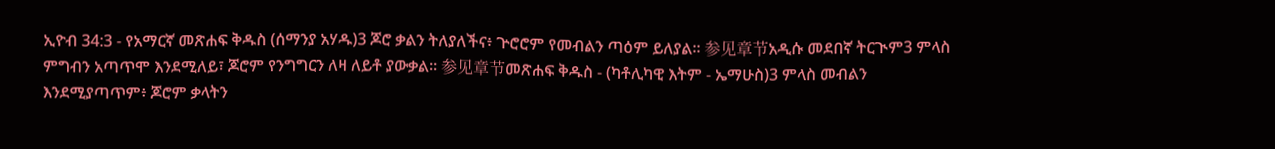ኢዮብ 34:3 - የአማርኛ መጽሐፍ ቅዱስ (ሰማንያ አሃዱ)3 ጆሮ ቃልን ትለያለችና፥ ጕሮሮም የመብልን ጣዕም ይለያል። 参见章节አዲሱ መደበኛ ትርጒም3 ምላስ ምግብን አጣጥሞ እንደሚለይ፣ ጆሮም የንግግርን ለዛ ለይቶ ያውቃል። 参见章节መጽሐፍ ቅዱስ - (ካቶሊካዊ እትም - ኤማሁስ)3 ምላስ መብልን እንደሚያጣጥም፥ ጆሮም ቃላትን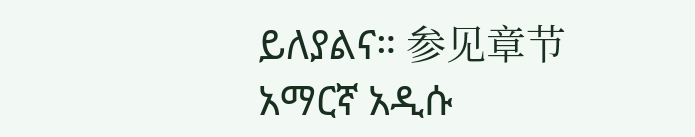ይለያልና። 参见章节አማርኛ አዲሱ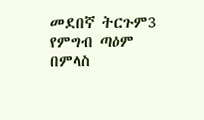መደበኛ ትርጉም3 የምግብ ጣዕም በምላስ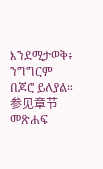እንደሚታወቅ፥ ንግግርም በጆሮ ይለያል። 参见章节መጽሐፍ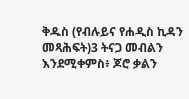ቅዱስ (የብሉይና የሐዲስ ኪዳን መጻሕፍት)3 ትናጋ መብልን እንደሚቀምስ፥ ጆሮ ቃልን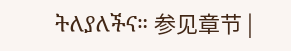ትለያለችና። 参见章节 |